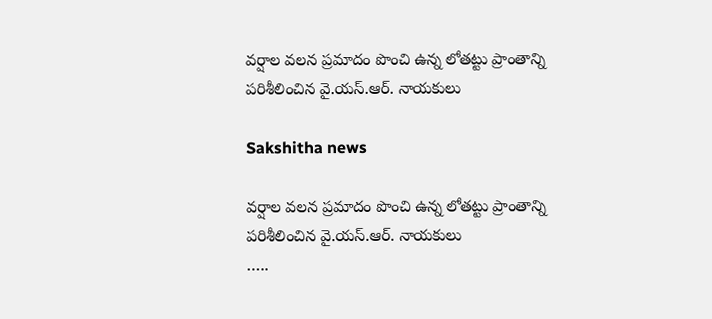వర్షాల వలన ప్రమాదం పొంచి ఉన్న లోతట్టు ప్రాంతాన్ని పరిశీలించిన వై.యస్.ఆర్. నాయకులు

Sakshitha news

వర్షాల వలన ప్రమాదం పొంచి ఉన్న లోతట్టు ప్రాంతాన్ని పరిశీలించిన వై.యస్.ఆర్. నాయకులు
…..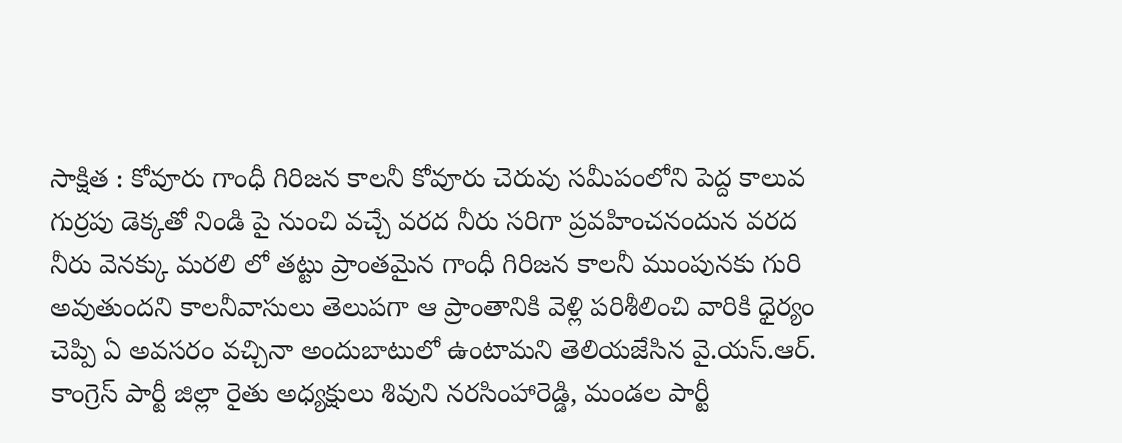సాక్షిత : కోవూరు గాంధీ గిరిజన కాలనీ కోవూరు చెరువు సమీపంలోని పెద్ద కాలువ గుర్రపు డెక్కతో నిండి పై నుంచి వచ్చే వరద నీరు సరిగా ప్రవహించనందున వరద నీరు వెనక్కు మరలి లో తట్టు ప్రాంతమైన గాంధీ గిరిజన కాలనీ ముంపునకు గురి అవుతుందని కాలనీవాసులు తెలుపగా ఆ ప్రాంతానికి వెళ్లి పరిశీలించి వారికి ధైర్యం చెప్పి ఏ అవసరం వచ్చినా అందుబాటులో ఉంటామని తెలియజేసిన వై.యస్.ఆర్. కాంగ్రెస్ పార్టీ జిల్లా రైతు అధ్యక్షులు శివుని నరసింహారెడ్డి, మండల పార్టీ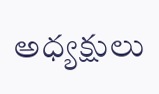అధ్యక్షులు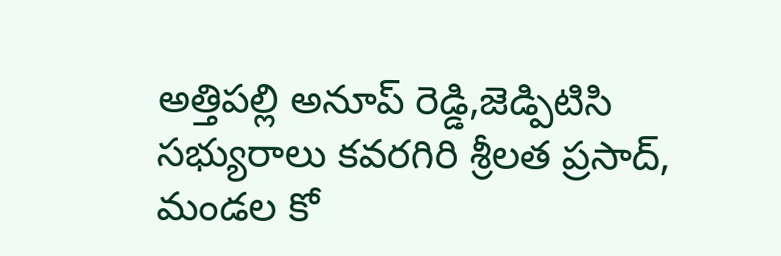అత్తిపల్లి అనూప్ రెడ్డి,జెడ్పిటిసి సభ్యురాలు కవరగిరి శ్రీలత ప్రసాద్, మండల కో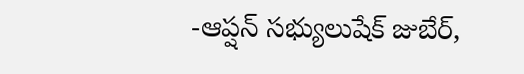-ఆప్షన్ సభ్యులుషేక్ జుబేర్,